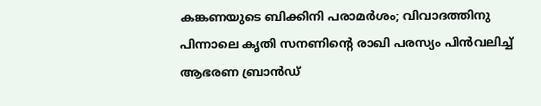കങ്കണയുടെ ബിക്കിനി പരാമർശം; വിവാദത്തിനു പിന്നാലെ കൃതി സനണിന്‍റെ രാഖി പരസ്യം പിൻവലിച്ച് ആഭരണ ബ്രാൻഡ്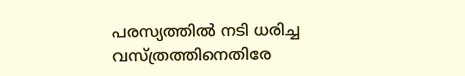പരസ്യത്തിൽ നടി ധരിച്ച വസ്ത്രത്തിനെതിരേ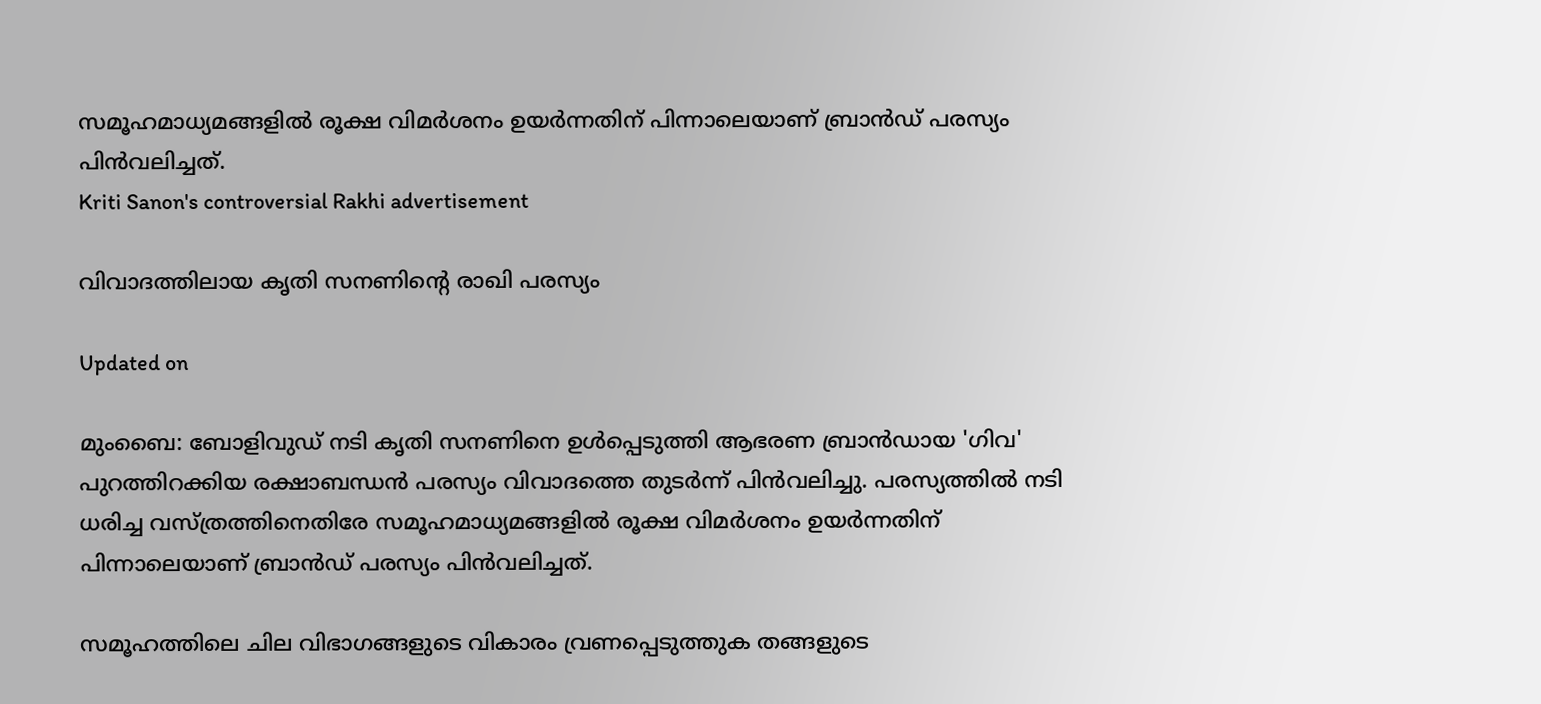സമൂഹമാധ്യമങ്ങളിൽ രൂക്ഷ വിമർശനം ഉയർന്നതിന് പിന്നാലെയാണ് ബ്രാൻഡ് പരസ്യം പിൻവലിച്ചത്.
Kriti Sanon's controversial Rakhi advertisement

വിവാദത്തിലായ കൃതി സനണിന്‍റെ രാഖി പരസ്യം

Updated on

മുംബൈ: ബോളിവുഡ് നടി കൃതി സനണിനെ ഉൾപ്പെടുത്തി ആഭരണ ബ്രാൻഡായ 'ഗിവ' പുറത്തിറക്കിയ രക്ഷാബന്ധൻ പരസ്യം വിവാദത്തെ തുടർന്ന് പിൻവലിച്ചു. പരസ്യത്തിൽ നടി ധരിച്ച വസ്ത്രത്തിനെതിരേ സമൂഹമാധ്യമങ്ങളിൽ രൂക്ഷ വിമർശനം ഉയർന്നതിന് പിന്നാലെയാണ് ബ്രാൻഡ് പരസ്യം പിൻവലിച്ചത്.

സമൂഹത്തിലെ ചില വിഭാഗങ്ങളുടെ വികാരം വ്രണപ്പെടുത്തുക തങ്ങളുടെ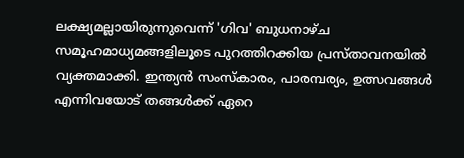ലക്ഷ്യമല്ലായിരുന്നുവെന്ന് 'ഗിവ' ബുധനാഴ്ച സമൂഹമാധ്യമങ്ങളിലൂടെ പുറത്തിറക്കിയ പ്രസ്താവനയിൽ വ്യക്തമാക്കി. ഇന്ത്യൻ സംസ്കാരം, പാരമ്പര്യം, ഉത്സവങ്ങൾ എന്നിവയോട് തങ്ങൾക്ക് ഏറെ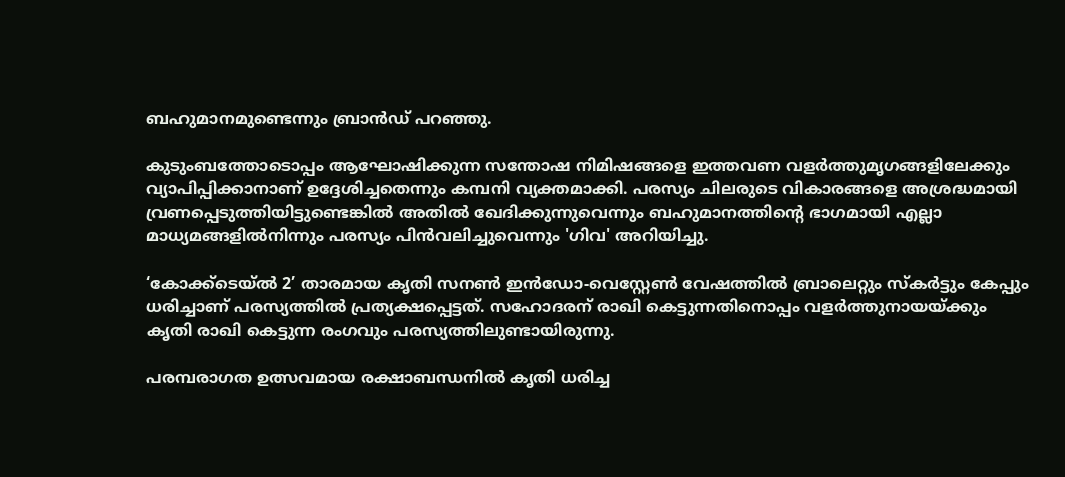ബഹുമാനമുണ്ടെന്നും ബ്രാൻഡ് പറഞ്ഞു.

കുടുംബത്തോടൊപ്പം ആഘോഷിക്കുന്ന സന്തോഷ നിമിഷങ്ങളെ ഇത്തവണ വളർത്തുമൃഗങ്ങളിലേക്കും വ്യാപിപ്പിക്കാനാണ് ഉദ്ദേശിച്ചതെന്നും കമ്പനി വ്യക്തമാക്കി. പരസ്യം ചിലരുടെ വികാരങ്ങളെ അശ്രദ്ധമായി വ്രണപ്പെടുത്തിയിട്ടുണ്ടെങ്കിൽ അതിൽ ഖേദിക്കുന്നുവെന്നും ബഹുമാനത്തിന്‍റെ ഭാഗമായി എല്ലാ മാധ്യമങ്ങളിൽനിന്നും പരസ്യം പിൻവലിച്ചുവെന്നും 'ഗിവ' അറിയിച്ചു.

‘കോക്ക്ടെയ്ൽ 2’ താരമായ കൃതി സനൺ ഇൻഡോ-വെസ്റ്റേൺ വേഷത്തിൽ ബ്രാലെറ്റും സ്കർട്ടും കേപ്പും ധരിച്ചാണ് പരസ്യത്തിൽ പ്രത്യക്ഷപ്പെട്ടത്. സഹോദരന് രാഖി കെട്ടുന്നതിനൊപ്പം വളർത്തുനായയ്ക്കും കൃതി രാഖി കെട്ടുന്ന രംഗവും പരസ്യത്തിലുണ്ടായിരുന്നു.

പരമ്പരാഗത ഉത്സവമായ രക്ഷാബന്ധനിൽ കൃതി ധരിച്ച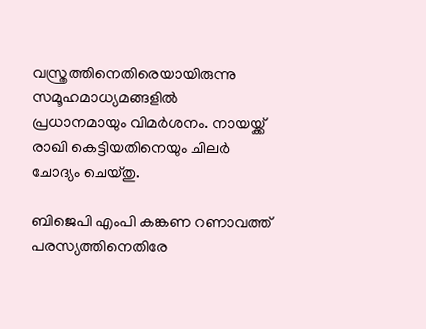വസ്ത്രത്തിനെതിരെയായിരുന്നു സമൂഹമാധ്യമങ്ങളിൽ പ്രധാനമായും വിമർശനം. നായയ്ക്ക് രാഖി കെട്ടിയതിനെയും ചിലർ ചോദ്യം ചെയ്തു.

ബിജെപി എംപി കങ്കണ റണാവത്ത് പരസ്യത്തിനെതിരേ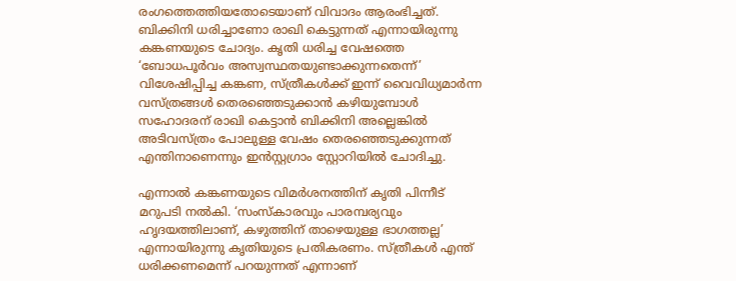രംഗത്തെത്തിയതോടെയാണ് വിവാദം ആരംഭിച്ചത്. ബിക്കിനി ധരിച്ചാണോ രാഖി കെട്ടുന്നത് എന്നായിരുന്നു കങ്കണയുടെ ചോദ്യം. കൃതി ധരിച്ച വേഷത്തെ ‘ബോധപൂർവം അസ്വസ്ഥതയുണ്ടാക്കുന്നതെന്ന്’ വിശേഷിപ്പിച്ച കങ്കണ, സ്ത്രീകൾക്ക് ഇന്ന് വൈവിധ്യമാർന്ന വസ്ത്രങ്ങൾ തെരഞ്ഞെടുക്കാൻ കഴിയുമ്പോൾ സഹോദരന് രാഖി കെട്ടാൻ ബിക്കിനി അല്ലെങ്കിൽ അടിവസ്ത്രം പോലുള്ള വേഷം തെരഞ്ഞെടുക്കുന്നത് എന്തിനാണെന്നും ഇൻസ്റ്റഗ്രാം സ്റ്റോറിയിൽ ചോദിച്ചു.

എന്നാൽ കങ്കണയുടെ വിമർശനത്തിന് കൃതി പിന്നീട് മറുപടി നൽകി. ‘സംസ്കാരവും പാരമ്പര്യവും ഹൃദയത്തിലാണ്, കഴുത്തിന് താഴെയുള്ള ഭാഗത്തല്ല’ എന്നായിരുന്നു കൃതിയുടെ പ്രതികരണം. സ്ത്രീകൾ എന്ത് ധരിക്കണമെന്ന് പറയുന്നത് എന്നാണ്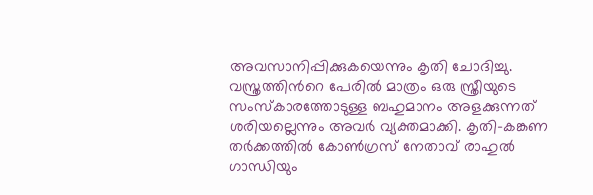അവസാനിപ്പിക്കുകയെന്നും കൃതി ചോദിച്ചു. വസ്ത്രത്തിന്‍റെ പേരിൽ മാത്രം ഒരു സ്ത്രീയുടെ സംസ്കാരത്തോടുള്ള ബഹുമാനം അളക്കുന്നത് ശരിയല്ലെന്നും അവർ വ്യക്തമാക്കി. കൃതി-കങ്കണ തർക്കത്തിൽ കോൺഗ്രസ് നേതാവ് രാഹുൽ ഗാന്ധിയും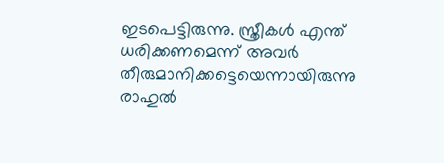ഇടപെട്ടിരുന്നു. സ്ത്രീകൾ എന്ത് ധരിക്കണമെന്ന് അവർ തീരുമാനിക്കട്ടെയെന്നായിരുന്നു രാഹുൽ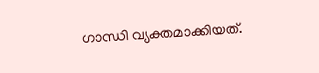ഗാന്ധി വ്യക്തമാക്കിയത്.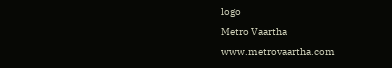logo
Metro Vaartha
www.metrovaartha.com